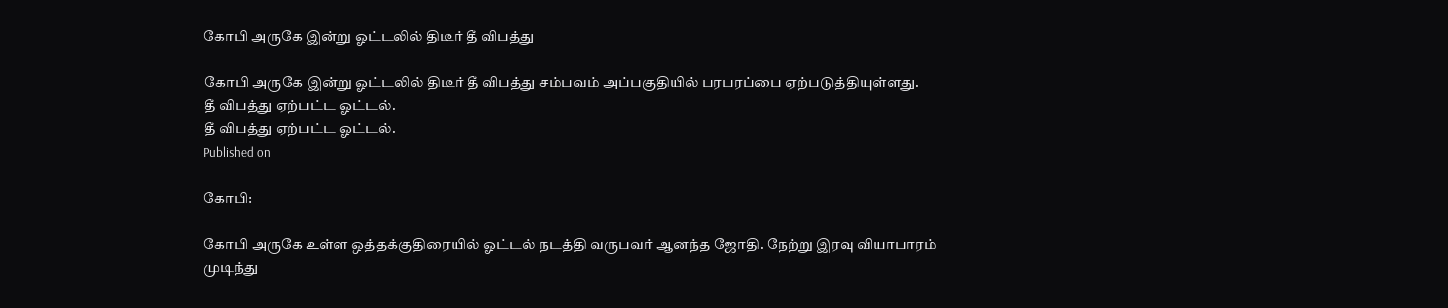கோபி அருகே இன்று ஓட்டலில் திடீர் தீ விபத்து

கோபி அருகே இன்று ஓட்டலில் திடீர் தீ விபத்து சம்பவம் அப்பகுதியில் பரபரப்பை ஏற்படுத்தியுள்ளது.
தீ விபத்து ஏற்பட்ட ஓட்டல்.
தீ விபத்து ஏற்பட்ட ஓட்டல்.
Published on

கோபி:

கோபி அருகே உள்ள ஒத்தக்குதிரையில் ஓட்டல் நடத்தி வருபவர் ஆனந்த ஜோதி. நேற்று இரவு வியாபாரம் முடிந்து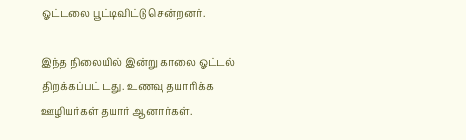ஓட்டலை பூட்டிவிட்டு சென்றனர்.

இந்த நிலையில் இன்று காலை ஓட்டல் திறக்கப்பட் டது. உணவு தயாரிக்க ஊழியர்கள் தயார் ஆனார்கள்.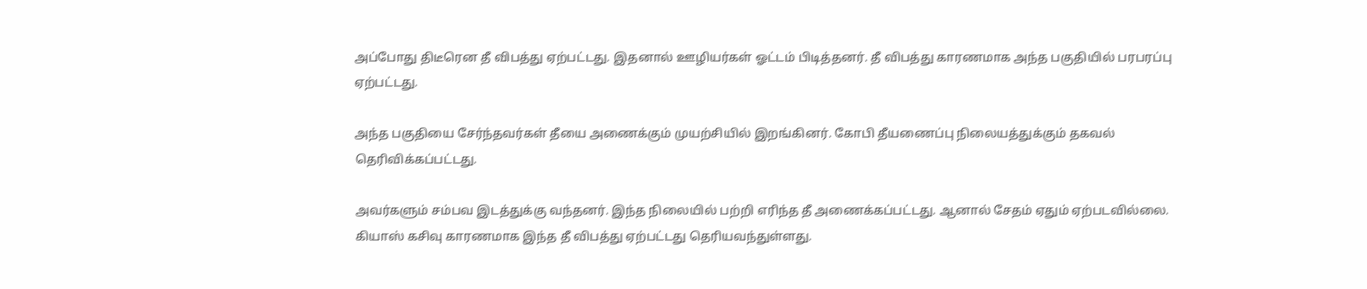அப்போது திடீரென தீ விபத்து ஏற்பட்டது. இதனால் ஊழியர்கள் ஓட்டம் பிடித்தனர். தீ விபத்து காரணமாக அந்த பகுதியில் பரபரப்பு ஏற்பட்டது.

அந்த பகுதியை சேர்ந்தவர்கள் தீயை அணைக்கும் முயற்சியில் இறங்கினர். கோபி தீயணைப்பு நிலையத்துக்கும் தகவல் தெரிவிக்கப்பட்டது.

அவர்களும் சம்பவ இடத்துக்கு வந்தனர். இந்த நிலையில் பற்றி எரிந்த தீ அணைக்கப்பட்டது. ஆனால் சேதம் ஏதும் ஏற்படவில்லை. கியாஸ் கசிவு காரணமாக இந்த தீ விபத்து ஏற்பட்டது தெரியவந்துள்ளது.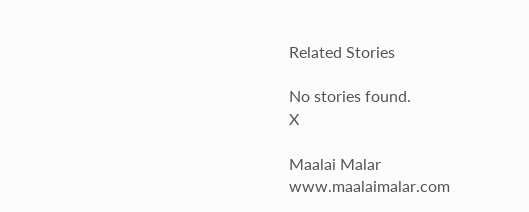Related Stories

No stories found.
X

Maalai Malar
www.maalaimalar.com